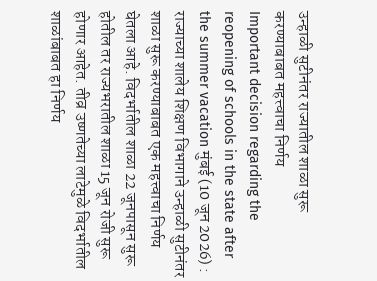उन्हाळी सुटीनंतर राज्यातील शाळा सुरू करण्याबाबत महत्त्वाचा निर्णय
Important decision regarding the reopening of schools in the state after the summer vacation मुंबई (10 जून 2026) : राज्याच्या शालेय शिक्षण विभागाने उन्हाळी सुटीनंतर शाळा सुरू करण्याबाबत एक महत्त्वाचा निर्णय घेतला आहे. विदर्भातील शाळा 22 जूनपासून सुरू होतील तर राज्यभरातील शाळा 15 जून रोजी सुरू होणार आहेत. तीव्र उष्णतेच्या लाटेमुळे विदर्भातील शाळांबाबत हा निर्णय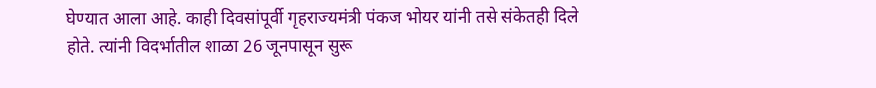घेण्यात आला आहे. काही दिवसांपूर्वी गृहराज्यमंत्री पंकज भोयर यांनी तसे संकेतही दिले होते. त्यांनी विदर्भातील शाळा 26 जूनपासून सुरू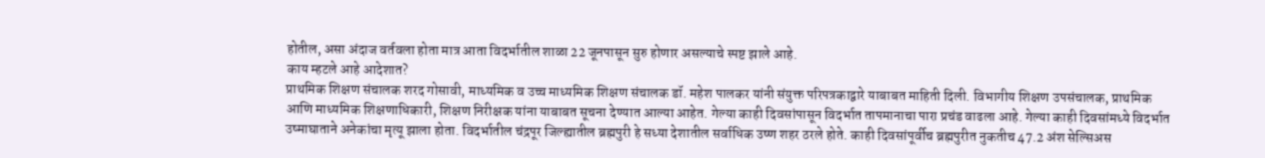होतील, असा अंदाज वर्तवला होता मात्र आता विदर्भातील शाळा 22 जूनपासून सुरु होणार असल्याचे स्पष्ट झाले आहे.
काय म्हटले आहे आदेशात?
प्राथमिक शिक्षण संचालक शरद गोसावी, माध्यमिक व उच्च माध्यमिक शिक्षण संचालक डॉ. महेश पालकर यांनी संयुक्त परिपत्रकाद्वारे याबाबत माहिती दिली. विभागीय शिक्षण उपसंचालक, प्राथमिक आणि माध्यमिक शिक्षणाधिकारी, शिक्षण निरीक्षक यांना याबाबत सूचना देण्यात आल्या आहेत. गेल्या काही दिवसांपासून विदर्भात तापमानाचा पारा प्रचंड वाढला आहे. गेल्या काही दिवसांमध्ये विदर्भात उष्माघाताने अनेकांचा मृत्यू झाला होता. विदर्भातील चंद्रपूर जिल्ह्यातील ब्रह्मपुरी हे सध्या देशातील सर्वाधिक उष्ण शहर ठरले होते. काही दिवसांपूर्वीच ब्रह्मपुरीत नुकतीच 47.2 अंश सेल्सिअस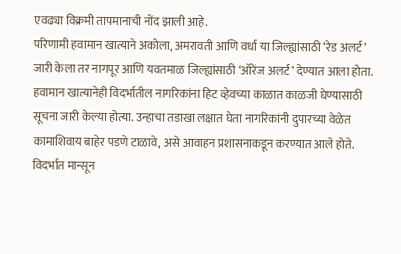एवढ्या विक्रमी तापमानाची नोंद झाली आहे.
परिणामी हवामान खात्याने अकोला, अमरावती आणि वर्धा या जिल्ह्यांसाठी ’रेड अलर्ट’ जारी केला तर नागपूर आणि यवतमाळ जिल्ह्यांसाठी ‘ऑरेंज अलर्ट’ देण्यात आला होता. हवामान खात्यानेही विदर्भातील नागरिकांना हिट व्हेवच्या काळात काळजी घेण्यासाठी सूचना जारी केल्या होत्या. उन्हाचा तडाखा लक्षात घेता नागरिकांनी दुपारच्या वेळेत कामाशिवाय बाहेर पडणे टाळावे, असे आवाहन प्रशासनाकडून करण्यात आले होते.
विदर्भात मान्सून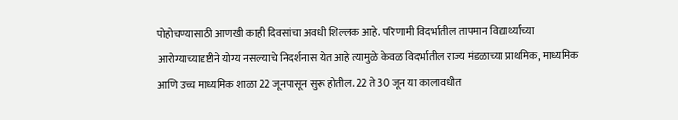पोहोचण्यासाठी आणखी काही दिवसांचा अवधी शिल्लक आहे. परिणामी विदर्भातील तापमान विद्यार्थ्यांच्या आरोग्याच्यादृष्टीने योग्य नसल्याचे निदर्शनास येत आहे त्यामुळे केवळ विदर्भातील राज्य मंडळाच्या प्राथमिक, माध्यमिक आणि उच्च माध्यमिक शाळा 22 जूनपासून सुरू होतील. 22 ते 30 जून या कालावधीत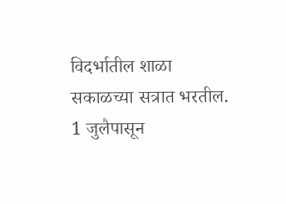विदर्भातील शाळा सकाळच्या सत्रात भरतील. 1 जुलैपासून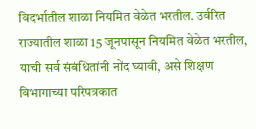विदर्भातील शाळा नियमित वेळेत भरतील. उर्वरित राज्यातील शाळा 15 जूनपासून नियमित वेळेत भरतील, याची सर्व संबंधितांनी नोंद घ्यावी, असे शिक्षण विभागाच्या परिपत्रकात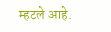म्हटले आहे.